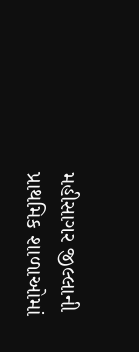મહીસાગર જીલ્લાની પ્રાથમિક શાળાઓમાં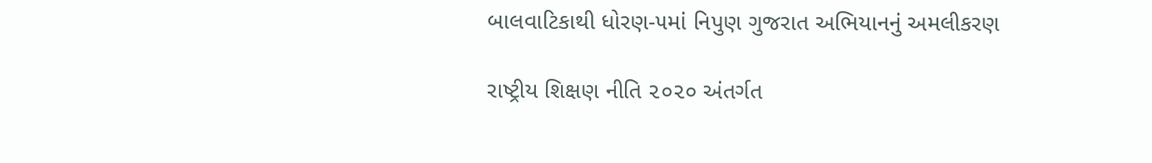બાલવાટિકાથી ધોરણ-૫માં નિપુણ ગુજરાત અભિયાનનું અમલીકરણ

રાષ્ટ્રીય શિક્ષણ નીતિ ૨૦૨૦ અંતર્ગત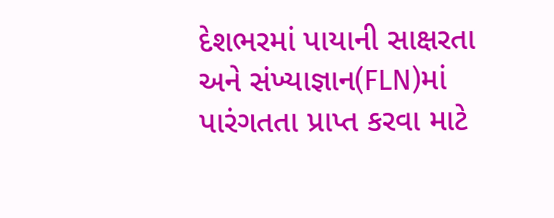દેશભરમાં પાયાની સાક્ષરતા અને સંખ્યાજ્ઞાન(FLN)માં પારંગતતા પ્રાપ્ત કરવા માટે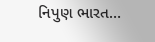નિપુણ ભારત…